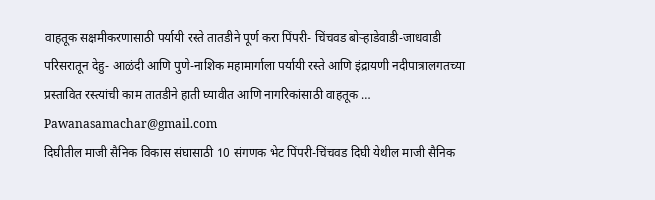वाहतूक सक्षमीकरणासाठी पर्यायी रस्ते तातडीने पूर्ण करा पिंपरी- चिंचवड बोऱ्हाडेवाडी-जाधवाडी परिसरातून देहु- आळंदी आणि पुणे-नाशिक महामार्गाला पर्यायी रस्ते आणि इंद्रायणी नदीपात्रालगतच्या प्रस्तावित रस्त्यांची काम तातडीने हाती घ्यावीत आणि नागरिकांसाठी वाहतूक …
Pawanasamachar@gmail.com
दिघीतील माजी सैनिक विकास संघासाठी 10 संगणक भेट पिंपरी-चिंचवड दिघी येथील माजी सैनिक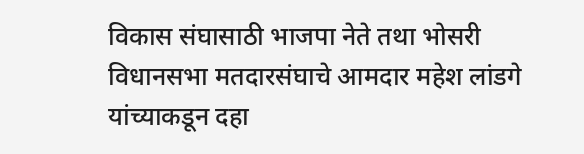विकास संघासाठी भाजपा नेते तथा भोसरी विधानसभा मतदारसंघाचे आमदार महेश लांडगे यांच्याकडून दहा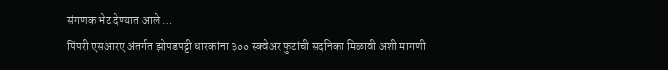संगणक भेट देण्यात आले …
पिंपरी एसआरए अंतर्गत झोपडपट्टी धारकांना ३०० स्क्वेअर फुटांची सदनिका मिळावी अशी मागणी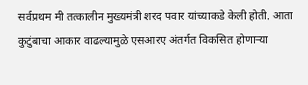सर्वप्रथम मी तत्कालीन मुख्यमंत्री शरद पवार यांच्याकडे केली होती. आता कुटुंबाचा आकार वाढल्यामुळे एसआरए अंतर्गत विकसित होणाऱ्या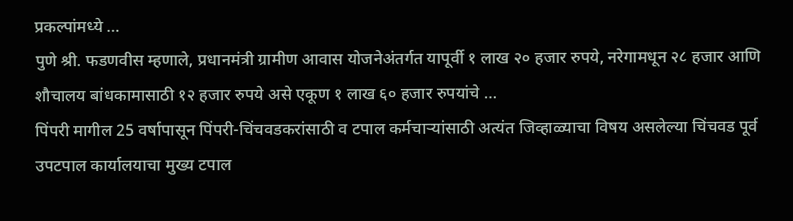प्रकल्पांमध्ये …
पुणे श्री. फडणवीस म्हणाले, प्रधानमंत्री ग्रामीण आवास योजनेअंतर्गत यापूर्वी १ लाख २० हजार रुपये, नरेगामधून २८ हजार आणि शौचालय बांधकामासाठी १२ हजार रुपये असे एकूण १ लाख ६० हजार रुपयांचे …
पिंपरी मागील 25 वर्षापासून पिंपरी-चिंचवडकरांसाठी व टपाल कर्मचाऱ्यांसाठी अत्यंत जिव्हाळ्याचा विषय असलेल्या चिंचवड पूर्व उपटपाल कार्यालयाचा मुख्य टपाल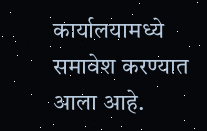कार्यालयामध्ये समावेश करण्यात आला आहे.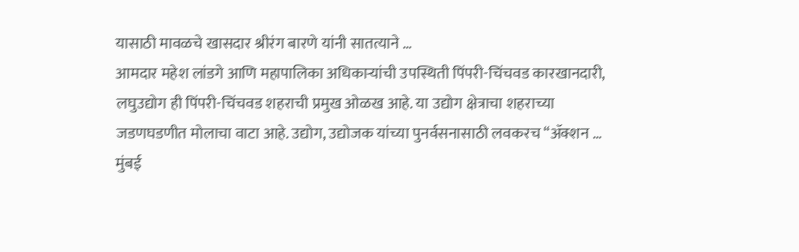यासाठी मावळचे खासदार श्रीरंग बारणे यांनी सातत्याने …
आमदार महेश लांडगे आणि महापालिका अधिकाऱ्यांची उपस्थिती पिंपरी-चिंचवड कारखानदारी, लघुउद्योग ही पिंपरी-चिंचवड शहराची प्रमुख ओळख आहे. या उद्योग क्षेत्राचा शहराच्या जडणघडणीत मोलाचा वाटा आहे. उद्योग, उद्योजक यांच्या पुनर्वसनासाठी लवकरच ‘‘ॲक्शन …
मुंबई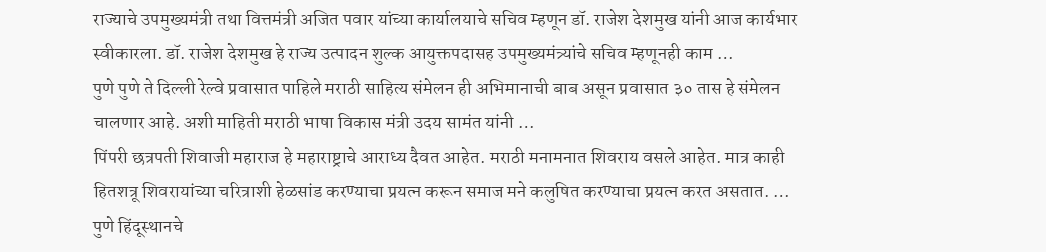राज्याचे उपमुख्यमंत्री तथा वित्तमंत्री अजित पवार यांच्या कार्यालयाचे सचिव म्हणून डॉ. राजेश देशमुख यांनी आज कार्यभार स्वीकारला. डॉ. राजेश देशमुख हे राज्य उत्पादन शुल्क आयुक्तपदासह उपमुख्यमंत्र्यांचे सचिव म्हणूनही काम …
पुणे पुणे ते दिल्ली रेल्वे प्रवासात पाहिले मराठी साहित्य संमेलन ही अभिमानाची बाब असून प्रवासात ३० तास हे संमेलन चालणार आहे. अशी माहिती मराठी भाषा विकास मंत्री उदय सामंत यांनी …
पिंपरी छत्रपती शिवाजी महाराज हे महाराष्ट्राचे आराध्य दैवत आहेत. मराठी मनामनात शिवराय वसले आहेत. मात्र काही हितशत्रू शिवरायांच्या चरित्राशी हेळसांड करण्याचा प्रयत्न करून समाज मने कलुषित करण्याचा प्रयत्न करत असतात. …
पुणे हिंदूस्थानचे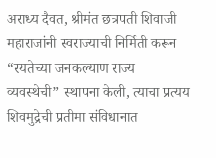अराध्य दैवत, श्रीमंत छत्रपती शिवाजी महाराजांनी स्वराज्याची निर्मिती करून “रयतेच्या जनकल्याण राज्य व्यवस्थेची” स्थापना केली, त्याचा प्रत्यय शिवमुद्रेची प्रतीमा संविधानात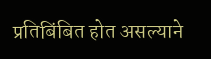प्रतिबिंबित होत असल्याने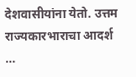देशवासीयांना येतो. उत्तम राज्यकारभाराचा आदर्श …